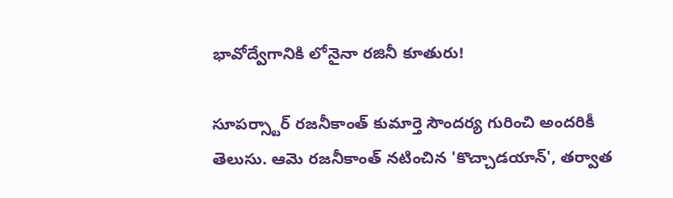భావోద్వేగానికి లోనైనా రజినీ కూతురు!

సూపర్స్టార్ రజనీకాంత్ కుమార్తె సౌందర్య గురించి అందరికీ తెలుసు. ఆమె రజనీకాంత్ నటించిన 'కొచ్చాడయాన్', తర్వాత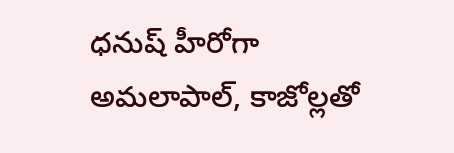ధనుష్ హీరోగా అమలాపాల్, కాజోల్లతో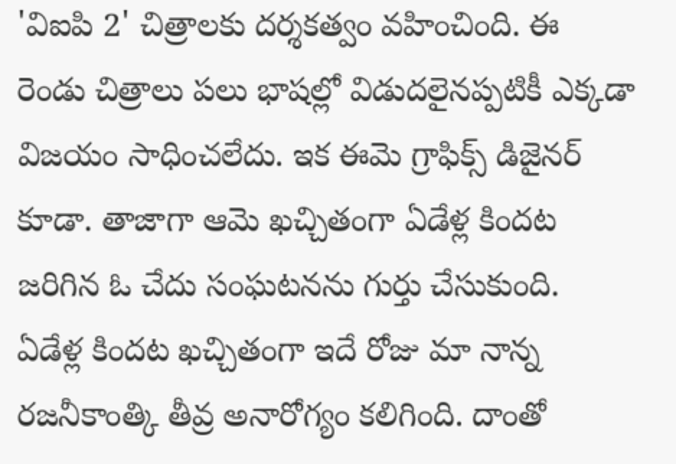'విఐపి 2' చిత్రాలకు దర్శకత్వం వహించింది. ఈ రెండు చిత్రాలు పలు భాషల్లో విడుదలైనప్పటికీ ఎక్కడా విజయం సాధించలేదు. ఇక ఈమె గ్రాఫిక్స్ డిజైనర్ కూడా. తాజాగా ఆమె ఖచ్చితంగా ఏడేళ్ల కిందట జరిగిన ఓ చేదు సంఘటనను గుర్తు చేసుకుంది.
ఏడేళ్ల కిందట ఖచ్చితంగా ఇదే రోజు మా నాన్న రజనీకాంత్కి తీవ్ర అనారోగ్యం కలిగింది. దాంతో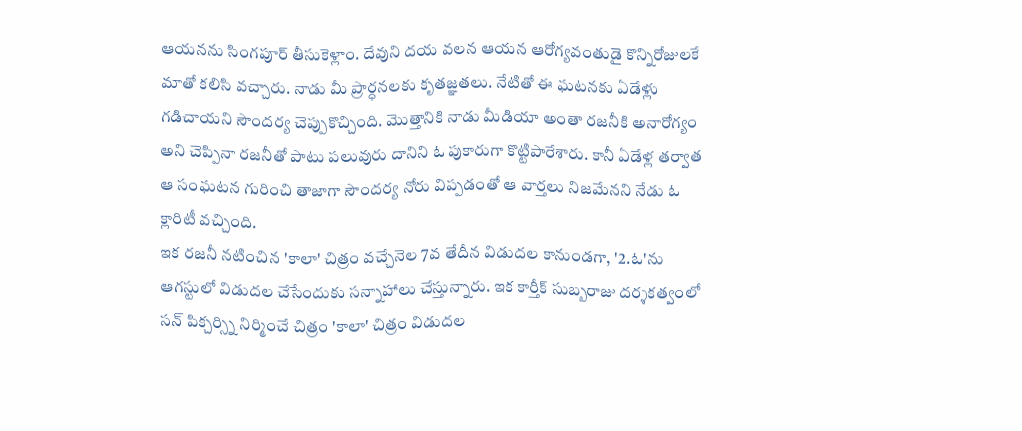ఆయనను సింగపూర్ తీసుకెళ్లాం. దేవుని దయ వలన ఆయన ఆరోగ్యవంతుడై కొన్నిరోజులకే మాతో కలిసి వచ్చారు. నాడు మీ ప్రార్ధనలకు కృతజ్ఞతలు. నేటితో ఈ ఘటనకు ఏడేళ్లు గడిచాయని సౌందర్య చెప్పుకొచ్చింది. మొత్తానికి నాడు మీడియా అంతా రజనీకి అనారోగ్యం అని చెప్పినా రజనీతో పాటు పలువురు దానిని ఓ పుకారుగా కొట్టిపారేశారు. కానీ ఏడేళ్ల తర్వాత ఆ సంఘటన గురించి తాజాగా సౌందర్య నోరు విప్పడంతో ఆ వార్తలు నిజమేనని నేడు ఓ క్లారిటీ వచ్చింది.
ఇక రజనీ నటించిన 'కాలా' చిత్రం వచ్చేనెల 7వ తేదీన విడుదల కానుండగా, '2.ఓ'ను ఆగస్టులో విడుదల చేసేందుకు సన్నాహాలు చేస్తున్నారు. ఇక కార్తీక్ సుబ్బరాజు దర్శకత్వంలో సన్ పిక్చర్స్ని నిర్మించే చిత్రం 'కాలా' చిత్రం విడుదల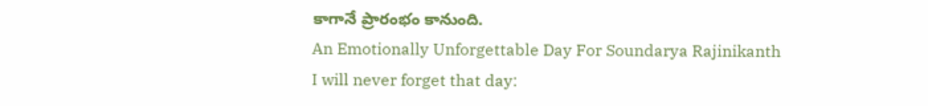కాగానే ప్రారంభం కానుంది.
An Emotionally Unforgettable Day For Soundarya Rajinikanth
I will never forget that day: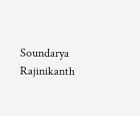Soundarya Rajinikanth